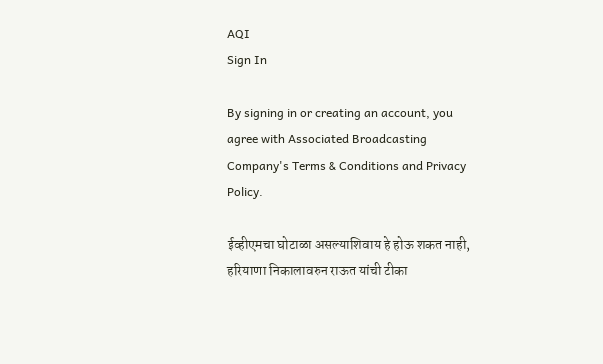AQI
Sign In

By signing in or creating an account, you agree with Associated Broadcasting Company's Terms & Conditions and Privacy Policy.

ईव्हीएमचा घोटाळा असल्याशिवाय हे होऊ शकत नाही, हरियाणा निकालावरुन राऊत यांची टीका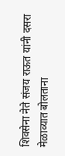शिवसेना नेते संजय राऊत यांनी दसरा मेळाव्यात बोलताना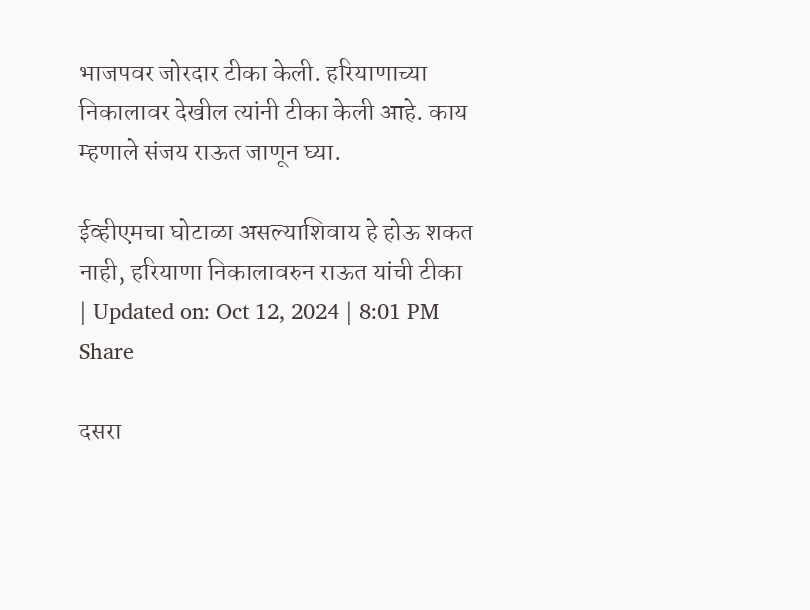भाजपवर जोरदार टीका केली. हरियाणाच्या निकालावर देखील त्यांनी टीका केली आहे. काय म्हणाले संजय राऊत जाणून घ्या.

ईव्हीएमचा घोटाळा असल्याशिवाय हे होऊ शकत नाही, हरियाणा निकालावरुन राऊत यांची टीका
| Updated on: Oct 12, 2024 | 8:01 PM
Share

दसरा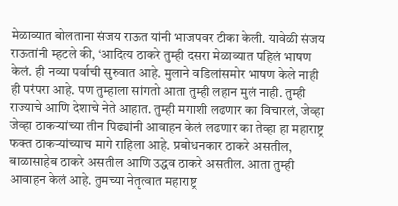मेळाव्यात बोलताना संजय राऊत यांनी भाजपवर टीका केली. यावेळी संजय राऊतांनी म्हटले की, ‘आदित्य ठाकरे तुम्ही दसरा मेळाव्यात पहिलं भाषण केलं. ही नव्या पर्वाची सुरुवात आहे. मुलाने वडिलांसमोर भाषण केले नाही ही परंपरा आहे. पण तुम्हाला सांगतो आता तुम्ही लहान मुलं नाही. तुम्ही राज्याचे आणि देशाचे नेते आहात. तुम्ही मगाशी लढणार का विचारलं, जेव्हा जेव्हा ठाकऱ्यांच्या तीन पिढ्यांनी आवाहन केलं लढणार का तेव्हा हा महाराष्ट्र फक्त ठाकऱ्यांच्याच मागे राहिला आहे. प्रबोधनकार ठाकरे असतील, बाळासाहेब ठाकरे असतील आणि उद्धव ठाकरे असतील. आता तुम्ही आवाहन केलं आहे. तुमच्या नेतृत्वात महाराष्ट्र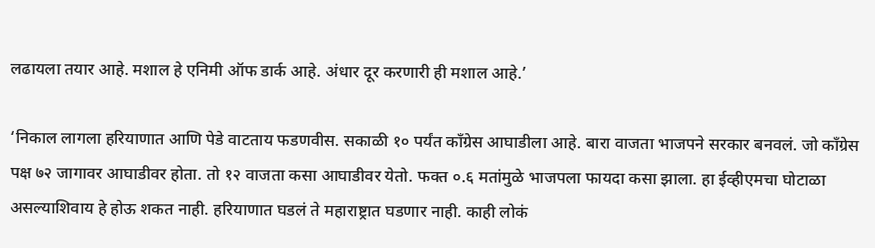लढायला तयार आहे. मशाल हे एनिमी ऑफ डार्क आहे. अंधार दूर करणारी ही मशाल आहे.’

‘निकाल लागला हरियाणात आणि पेडे वाटताय फडणवीस. सकाळी १० पर्यंत काँग्रेस आघाडीला आहे. बारा वाजता भाजपने सरकार बनवलं. जो काँग्रेस पक्ष ७२ जागावर आघाडीवर होता. तो १२ वाजता कसा आघाडीवर येतो. फक्त ०.६ मतांमुळे भाजपला फायदा कसा झाला. हा ईव्हीएमचा घोटाळा असल्याशिवाय हे होऊ शकत नाही. हरियाणात घडलं ते महाराष्ट्रात घडणार नाही. काही लोकं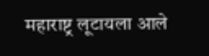महाराष्ट्र लूटायला आले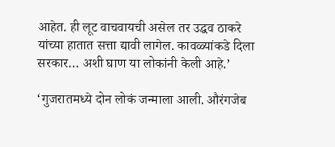आहेत. ही लूट वाचवायची असेल तर उद्धव ठाकरे यांच्या हातात सत्ता द्यावी लागेल. कावळ्यांकडे दिला सरकार… अशी घाण या लोकांनी केली आहे.’

‘गुजरातमध्ये दोन लोकं जन्माला आली. औरंगजेब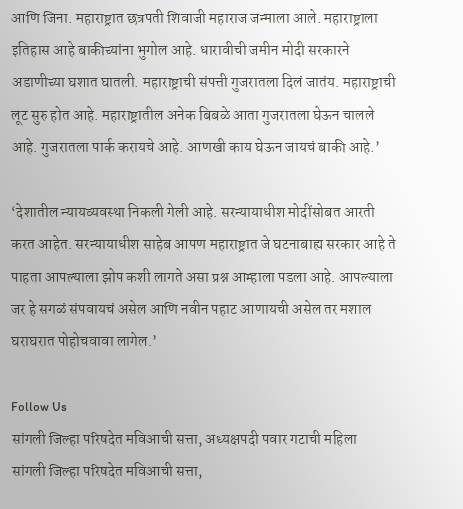आणि जिना. महाराष्ट्रात छत्रपती शिवाजी महाराज जन्माला आले. महाराष्ट्राला इतिहास आहे बाकीच्यांना भुगोल आहे. धारावीची जमीन मोदी सरकारने अडाणीच्या घशात घातली. महाराष्ट्राची संपत्ती गुजरातला दिलं जातंय. महाराष्ट्राची लूट सुरु होत आहे. महाराष्ट्रातील अनेक बिबळे आता गुजरातला घेऊन चालले आहे. गुजरातला पार्क करायचे आहे. आणखी काय घेऊन जायचं बाकी आहे.’

‘देशातील न्यायव्यवस्था निकली गेली आहे. सरन्यायाधीश मोदींसोबत आरती करत आहेत. सरन्यायाधीश साहेब आपण महाराष्ट्रात जे घटनाबाह्य सरकार आहे ते पाहता आपल्याला झोप कशी लागते असा प्रश्न आम्हाला पडला आहे. आपल्याला जर हे सगळं संपवायचं असेल आणि नवीन पहाट आणायची असेल तर मशाल घराघरात पोहोचवावा लागेल.’

Follow Us
सांगली जिल्हा परिषदेत मविआची सत्ता, अध्यक्षपदी पवार गटाची महिला
सांगली जिल्हा परिषदेत मविआची सत्ता,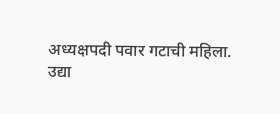अध्यक्षपदी पवार गटाची महिला.
उद्या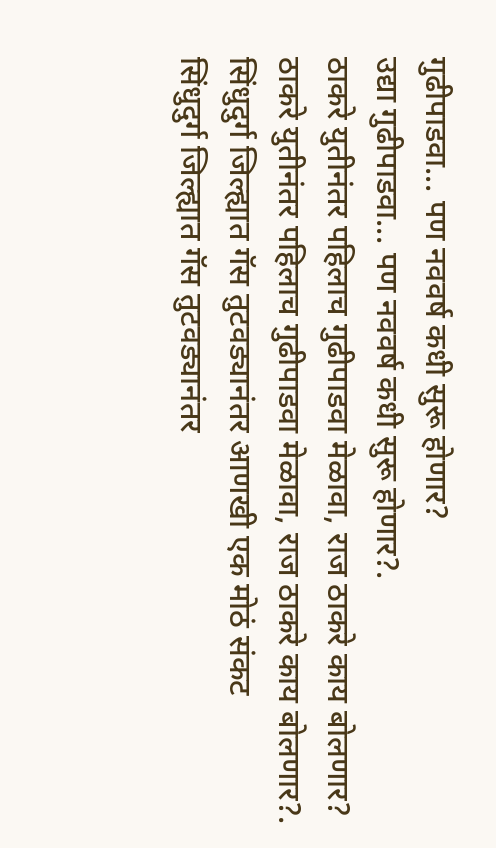गुढीपाडवा... पण नववर्ष कधी सुरू होणार?
उद्या गुढीपाडवा... पण नववर्ष कधी सुरू होणार?.
ठाकरे युतीनंतर पहिलाच गुढीपाडवा मेळावा, राज ठाकरे काय बोलणार?
ठाकरे युतीनंतर पहिलाच गुढीपाडवा मेळावा, राज ठाकरे काय बोलणार?.
सिंधुदुर्ग जिल्ह्यात गॅस तुटवड्यानंतर आणखी एक मोठं संकट
सिंधुदुर्ग जिल्ह्यात गॅस तुटवड्यानंतर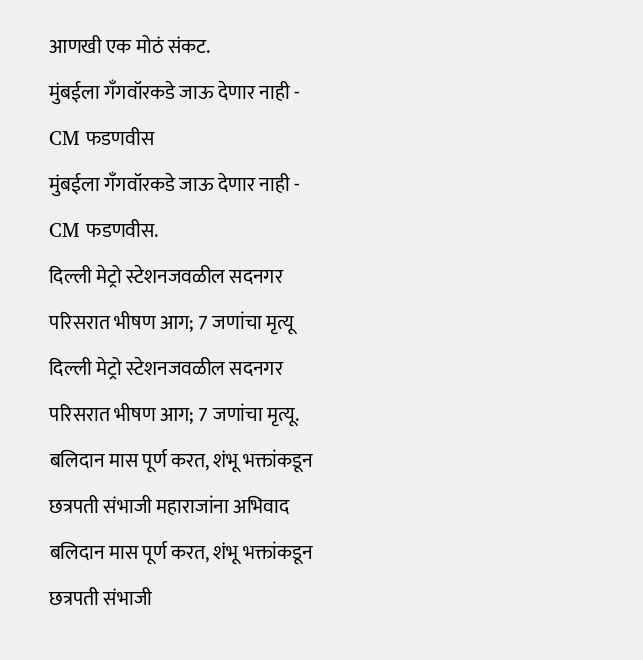आणखी एक मोठं संकट.
मुंबईला गँगवॉरकडे जाऊ देणार नाही - CM फडणवीस
मुंबईला गँगवॉरकडे जाऊ देणार नाही - CM फडणवीस.
दिल्ली मेट्रो स्टेशनजवळील सदनगर परिसरात भीषण आग; 7 जणांचा मृत्यू
दिल्ली मेट्रो स्टेशनजवळील सदनगर परिसरात भीषण आग; 7 जणांचा मृत्यू.
बलिदान मास पूर्ण करत, शंभू भक्तांकडून छत्रपती संभाजी महाराजांना अभिवाद
बलिदान मास पूर्ण करत, शंभू भक्तांकडून छत्रपती संभाजी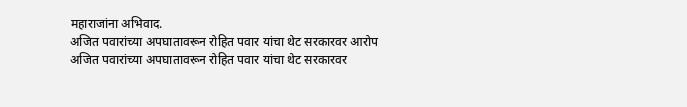महाराजांना अभिवाद.
अजित पवारांच्या अपघातावरून रोहित पवार यांचा थेट सरकारवर आरोप
अजित पवारांच्या अपघातावरून रोहित पवार यांचा थेट सरकारवर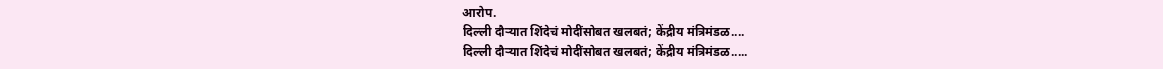आरोप.
दिल्ली दौऱ्यात शिंदेचं मोदींसोबत खलबतं; केंद्रीय मंत्रिमंडळ....
दिल्ली दौऱ्यात शिंदेचं मोदींसोबत खलबतं; केंद्रीय मंत्रिमंडळ.....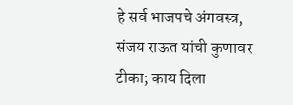हे सर्व भाजपचे अंगवस्त्र, संजय राऊत यांची कुणावर टीका; काय दिला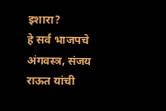इशारा?
हे सर्व भाजपचे अंगवस्त्र, संजय राऊत यांची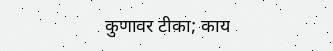कुणावर टीका; काय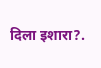दिला इशारा?.